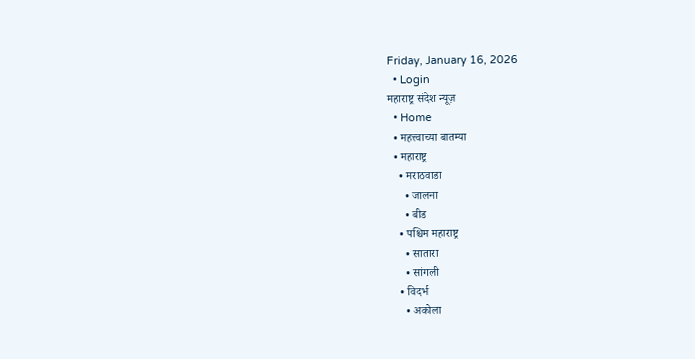Friday, January 16, 2026
  • Login
महाराष्ट्र संदेश न्यूज़
  • Home
  • महत्त्वाच्या बातम्या
  • महाराष्ट्र
    • मराठवाडा
      • जालना
      • बीड
    • पश्चिम महाराष्ट्र
      • सातारा
      • सांगली
    • विदर्भ
      • अकोला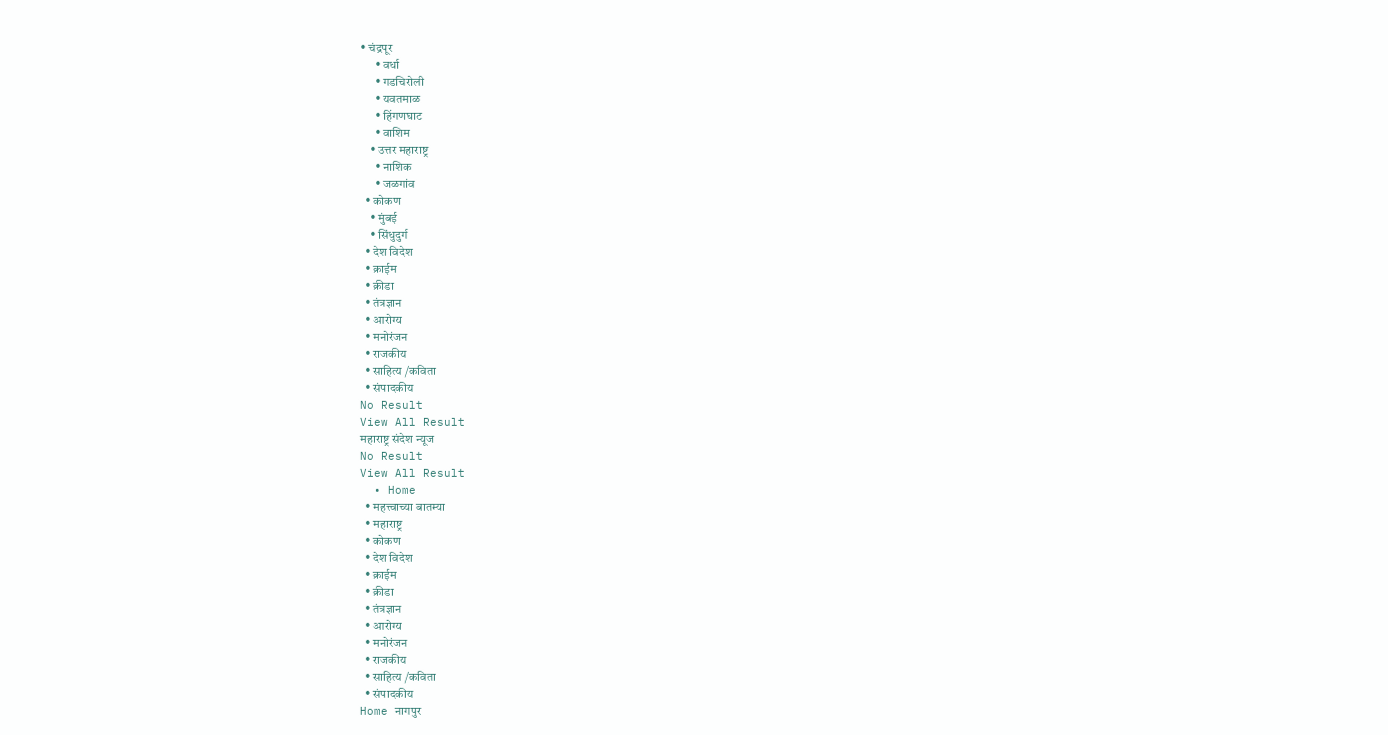• चंद्रपूर
      • वर्धा
      • गडचिरोली
      • यवतमाळ
      • हिंगणघाट
      • वाशिम
    • उत्तर महाराष्ट्र
      • नाशिक
      • जळगांव
  • कोकण
    • मुंबई
    • सिंधुदुर्ग
  • देश विदेश
  • क्राईम
  • क्रीडा
  • तंत्रज्ञान
  • आरोग्य
  • मनोरंजन
  • राजकीय
  • साहित्य /कविता
  • संपादकीय
No Result
View All Result
महाराष्ट्र संदेश न्यूज
No Result
View All Result
  • Home
  • महत्त्वाच्या बातम्या
  • महाराष्ट्र
  • कोकण
  • देश विदेश
  • क्राईम
  • क्रीडा
  • तंत्रज्ञान
  • आरोग्य
  • मनोरंजन
  • राजकीय
  • साहित्य /कविता
  • संपादकीय
Home नागपुर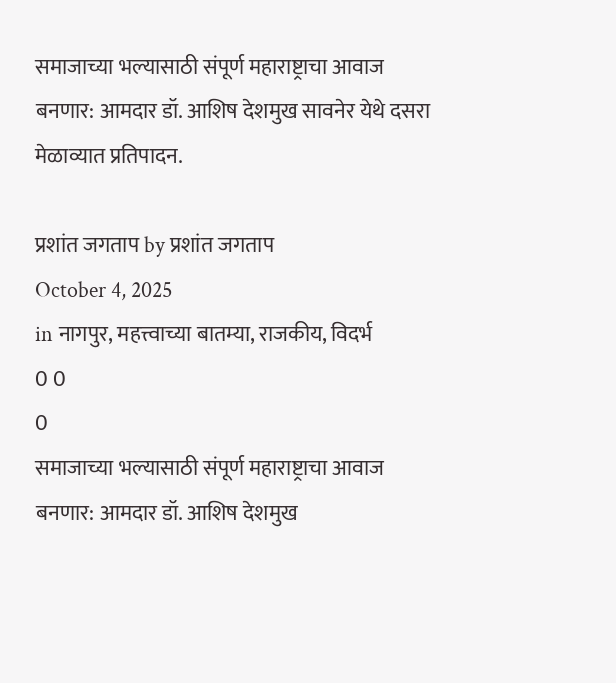समाजाच्या भल्यासाठी संपूर्ण महाराष्ट्राचा आवाज बनणार: आमदार डॉ. आशिष देशमुख सावनेर येथे दसरा मेळाव्यात प्रतिपादन.

प्रशांत जगताप by प्रशांत जगताप
October 4, 2025
in नागपुर, महत्त्वाच्या बातम्या, राजकीय, विदर्भ
0 0
0
समाजाच्या भल्यासाठी संपूर्ण महाराष्ट्राचा आवाज बनणार: आमदार डॉ. आशिष देशमुख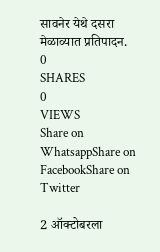सावनेर येथे दसरा मेळाव्यात प्रतिपादन.
0
SHARES
0
VIEWS
Share on WhatsappShare on FacebookShare on Twitter

2 ऑक्टोबरला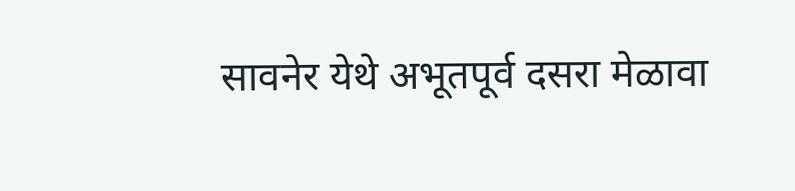सावनेर येथे अभूतपूर्व दसरा मेळावा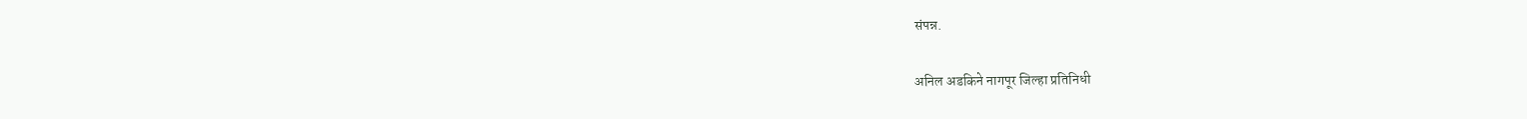संपन्न.

अनिल अडकिने नागपूर जिल्हा प्रतिनिधी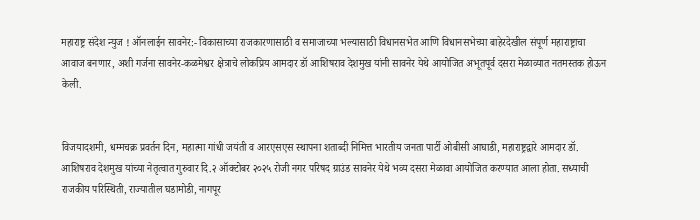महाराष्ट्र संदेश न्युज ! ऑनलाईन सावनेर:- विकासाच्या राजकारणासाठी व समाजाच्या भल्यासाठी विधानसभेत आणि विधानसभेच्या बाहेरदेखील संपूर्ण महाराष्ट्राचा आवाज बनणार, अशी गर्जना सावनेर-कळमेश्वर क्षेत्राचे लोकप्रिय आमदार डॉ आशिषराव देशमुख यांनी सावनेर येथे आयोजित अभूतपूर्व दसरा मेळाव्यात नतमस्तक होऊन केली.


विजयादशमी, धम्मचक्र प्रवर्तन दिन, महात्मा गांधी जयंती व आरएसएस स्थापना शताब्दी निमित्त भारतीय जनता पार्टी ओबीसी आघाडी, महाराष्ट्रद्वारे आमदार डॉ. आशिषराव देशमुख यांच्या नेतृत्वात गुरुवार दि.२ ऑक्टोबर २०२५ रोजी नगर परिषद ग्राउंड सावनेर येथे भव्य दसरा मेळावा आयोजित करण्यात आला होता. सध्याची राजकीय परिस्थिती, राज्यातील घडामोडी, नागपूर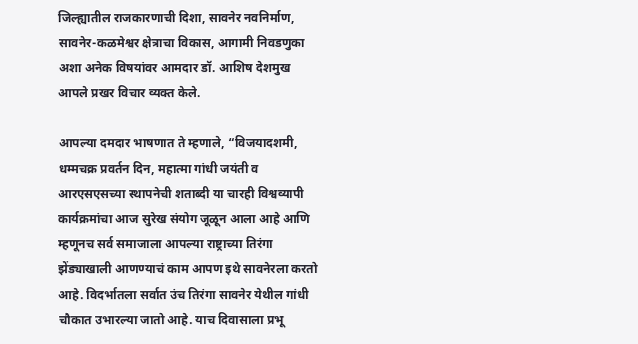जिल्ह्यातील राजकारणाची दिशा, सावनेर नवनिर्माण, सावनेर-कळमेश्वर क्षेत्राचा विकास, आगामी निवडणुका अशा अनेक विषयांवर आमदार डॉ. आशिष देशमुख आपले प्रखर विचार व्यक्त केले.

आपल्या दमदार भाषणात ते म्हणाले, “विजयादशमी, धम्मचक्र प्रवर्तन दिन, महात्मा गांधी जयंती व आरएसएसच्या स्थापनेची शताब्दी या चारही विश्वव्यापी कार्यक्रमांचा आज सुरेख संयोग जूळून आला आहे आणि म्हणूनच सर्व समाजाला आपल्या राष्ट्राच्या तिरंगा झेंड्याखाली आणण्याचं काम आपण इथे सावनेरला करतो आहे. विदर्भातला सर्वात उंच तिरंगा सावनेर येथील गांधी चौकात उभारल्या जातो आहे. याच दिवासाला प्रभू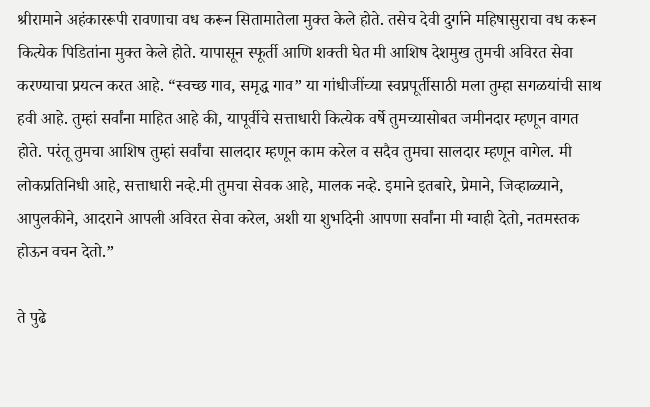श्रीरामाने अहंकाररूपी रावणाचा वध करून सितामातेला मुक्त केले होते. तसेच देवी दुर्गाने महिषासुराचा वध करून कित्येक पिडितांना मुक्त केले होते. यापासून स्फूर्ती आणि शक्ती घेत मी आशिष देशमुख तुमची अविरत सेवा करण्याचा प्रयत्न करत आहे. “स्वच्छ गाव, समृद्ध गाव” या गांधीजींच्या स्वप्नपूर्तीसाठी मला तुम्हा सगळयांची साथ हवी आहे. तुम्हां सर्वांना माहित आहे की, यापूर्वीचे सत्ताधारी कित्येक वर्षे तुमच्यासोबत जमीनदार म्हणून वागत होते. परंतू तुमचा आशिष तुम्हां सर्वांचा सालदार म्हणून काम करेल व सदैव तुमचा सालदार म्हणून वागेल. मी लोकप्रतिनिधी आहे, सत्ताधारी नव्हे.मी तुमचा सेवक आहे, मालक नव्हे. इमाने इतबारे, प्रेमाने, जिव्हाळ्याने, आपुलकीने, आदराने आपली अविरत सेवा करेल, अशी या शुभदिनी आपणा सर्वांना मी ग्वाही देतो, नतमस्तक होऊन वचन देतो.”

ते पुढे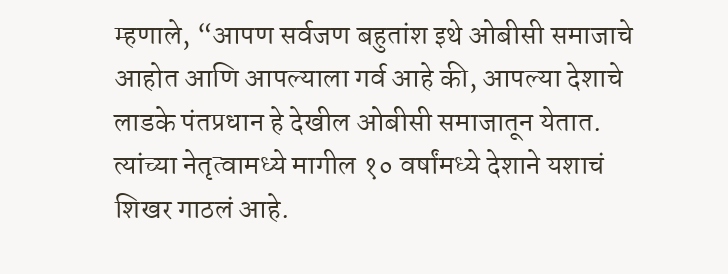म्हणाले, “आपण सर्वजण बहुतांश इथे ओबीसी समाजाचे आहोत आणि आपल्याला गर्व आहे की, आपल्या देशाचे लाडके पंतप्रधान हे देखील ओबीसी समाजातून येतात. त्यांच्या नेतृत्वामध्ये मागील १० वर्षांमध्ये देशाने यशाचं शिखर गाठलं आहे.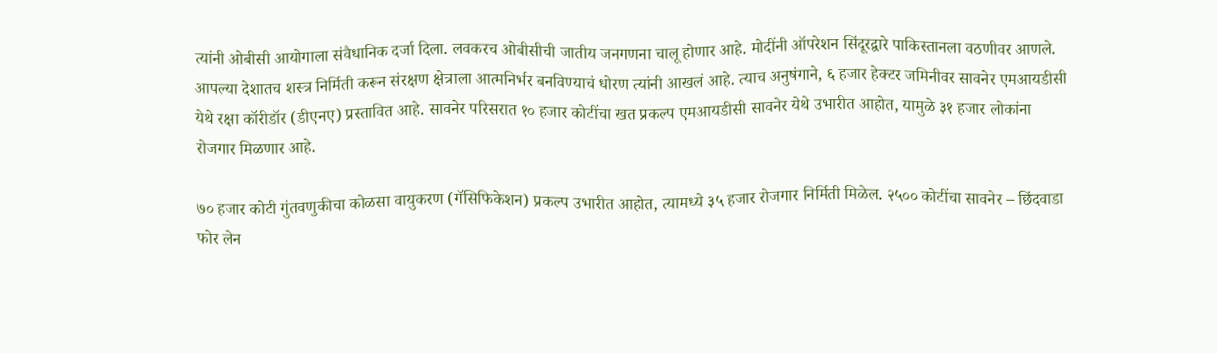त्यांनी ओबीसी आयोगाला संवैधानिक दर्जा दिला. लवकरच ओबीसीची जातीय जनगणना चालू होणार आहे. मोदींनी ऑपरेशन सिंदूरद्वारे पाकिस्तानला वठणीवर आणले. आपल्या देशातच शस्त्र निर्मिती करून संरक्षण क्षेत्राला आत्मनिर्भर बनविण्याचं धोरण त्यांनी आखलं आहे. त्याच अनुषंगाने, ६ हजार हेक्टर जमिनीवर सावनेर एमआयडीसी येथे रक्षा कॉरीडॉर (डीएनए) प्रस्तावित आहे. सावनेर परिसरात १० हजार कोटींचा खत प्रकल्प एमआयडीसी सावनेर येथे उभारीत आहोत, यामुळे ३१ हजार लोकांना रोजगार मिळणार आहे.

७० हजार कोटी गुंतवणुकीचा कोळसा वायुकरण (गॅसिफिकेशन) प्रकल्प उभारीत आहोत, त्यामध्ये ३५ हजार रोजगार निर्मिती मिळेल. २५०० कोटींचा सावनेर – छिंदवाडा फोर लेन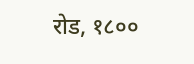रोड, १८००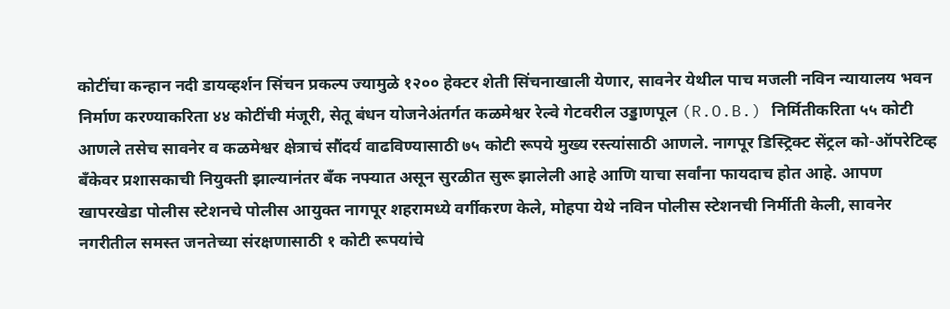कोटींचा कन्हान नदी डायव्हर्शन सिंचन प्रकल्प ज्यामुळे १२०० हेक्टर शेती सिंचनाखाली येणार, सावनेर येथील पाच मजली नविन न्यायालय भवन निर्माण करण्याकरिता ४४ कोटींची मंजूरी, सेतू बंधन योजनेअंतर्गत कळमेश्वर रेल्वे गेटवरील उड्डाणपूल (R.O.B.) निर्मितीकरिता ५५ कोटी आणले तसेच सावनेर व कळमेश्वर क्षेत्राचं सौंदर्य वाढविण्यासाठी ७५ कोटी रूपये मुख्य रस्त्यांसाठी आणले. नागपूर डिस्ट्रिक्ट सेंट्रल को-ऑपरेटिव्ह बँकेवर प्रशासकाची नियुक्ती झाल्यानंतर बँक नफ्यात असून सुरळीत सुरू झालेली आहे आणि याचा सर्वांना फायदाच होत आहे. आपण खापरखेडा पोलीस स्टेशनचे पोलीस आयुक्त नागपूर शहरामध्ये वर्गीकरण केले, मोहपा येथे नविन पोलीस स्टेशनची निर्मीती केली, सावनेर नगरीतील समस्त जनतेच्या संरक्षणासाठी १ कोटी रूपयांचे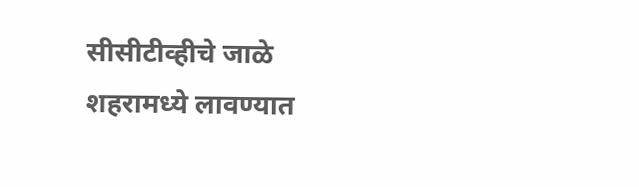सीसीटीव्हीचे जाळे शहरामध्ये लावण्यात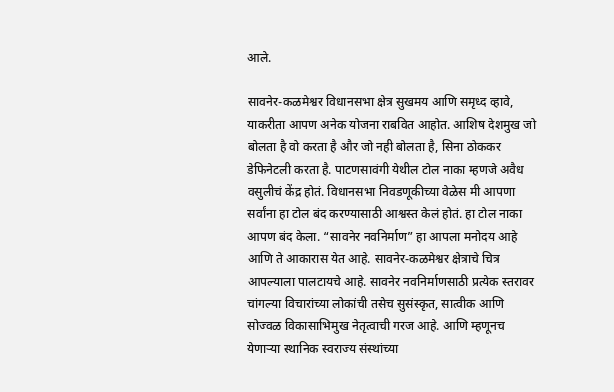आले.

सावनेर-कळमेश्वर विधानसभा क्षेत्र सुखमय आणि समृध्द व्हावे, याकरीता आपण अनेक योजना राबवित आहोत. आशिष देशमुख जो बोलता है वो करता है और जो नही बोलता है, सिना ठोककर डेफिनेटली करता है. पाटणसावंगी येथील टोल नाका म्हणजे अवैध वसुलीचं केंद्र होतं. विधानसभा निवडणूकीच्या वेळेस मी आपणा सर्वांना हा टोल बंद करण्यासाठी आश्वस्त केलं होतं. हा टोल नाका आपण बंद केला. “सावनेर नवनिर्माण” हा आपला मनोदय आहे आणि ते आकारास येत आहे. सावनेर-कळमेश्वर क्षेत्राचे चित्र आपल्याला पालटायचे आहे. सावनेर नवनिर्माणसाठी प्रत्येक स्तरावर चांगल्या विचारांच्या लोकांची तसेच सुसंस्कृत, सात्वीक आणि सोज्वळ विकासाभिमुख नेतृत्वाची गरज आहे. आणि म्हणूनच येणाऱ्या स्थानिक स्वराज्य संस्थांच्या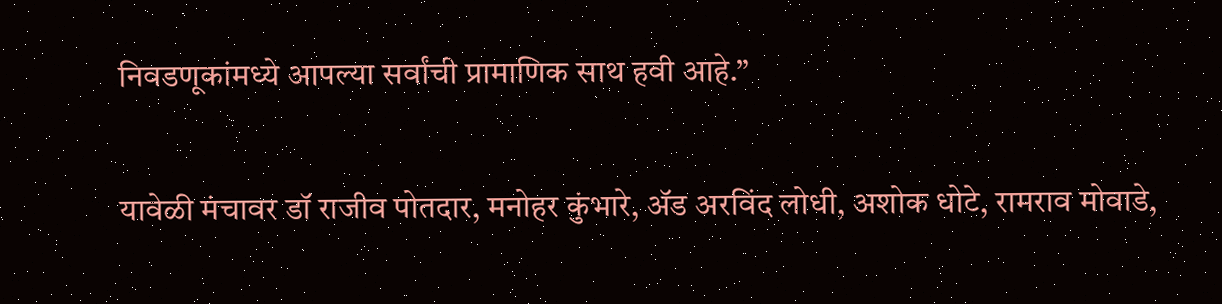निवडणूकांमध्ये आपल्या सर्वांची प्रामाणिक साथ हवी आहे.”

यावेळी मंचावर डॉ राजीव पोतदार, मनोहर कुंभारे, ॲड अरविंद लोधी, अशोक धोटे, रामराव मोवाडे,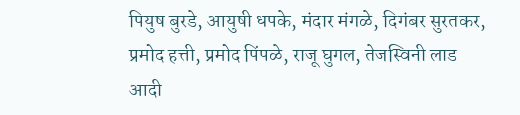पियुष बुरडे, आयुषी धपके, मंदार मंगळे, दिगंबर सुरतकर, प्रमोद हत्ती, प्रमोद पिंपळे, राजू घुगल, तेजस्विनी लाड आदी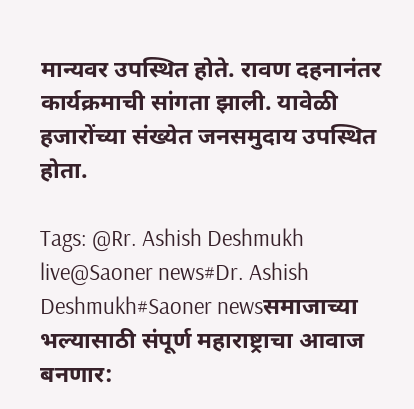मान्यवर उपस्थित होते. रावण दहनानंतर कार्यक्रमाची सांगता झाली. यावेळी हजारोंच्या संख्येत जनसमुदाय उपस्थित होता.

Tags: @Rr. Ashish Deshmukh live@Saoner news#Dr. Ashish Deshmukh#Saoner newsसमाजाच्या भल्यासाठी संपूर्ण महाराष्ट्राचा आवाज बनणार: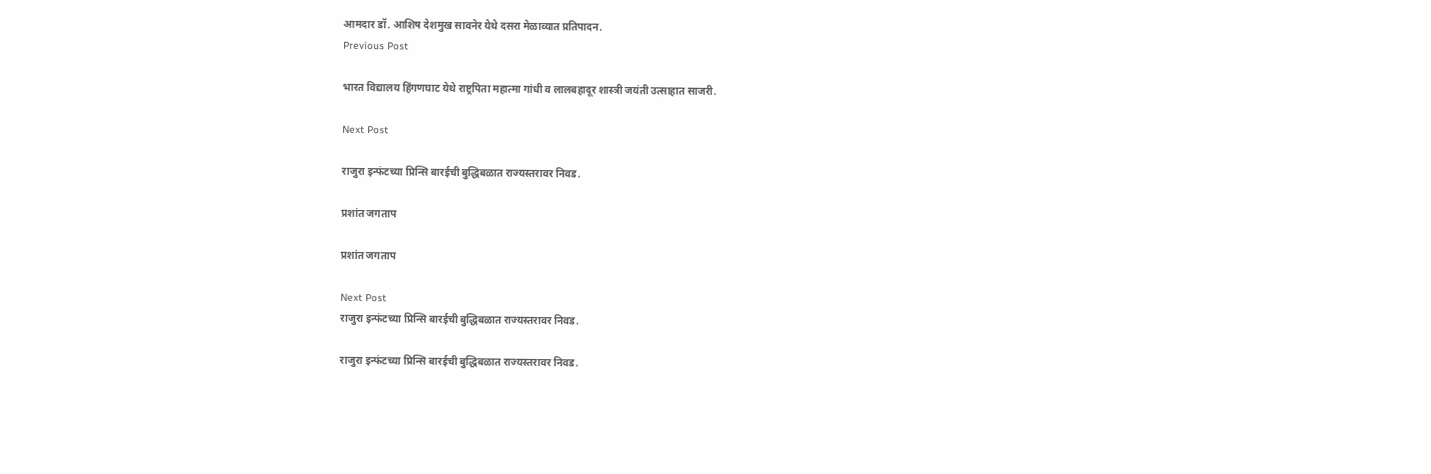आमदार डॉ. आशिष देशमुख सावनेर येथे दसरा मेळाव्यात प्रतिपादन.
Previous Post

भारत विद्यालय हिंगणघाट येथे राष्ट्रपिता महात्मा गांधी व लालबहादूर शास्त्री जयंती उत्साहात साजरी.

Next Post

राजुरा इन्फंटच्या प्रिन्सि बारईची बुद्धिबळात राज्यस्तरावर निवड.

प्रशांत जगताप

प्रशांत जगताप

Next Post
राजुरा इन्फंटच्या प्रिन्सि बारईची बुद्धिबळात राज्यस्तरावर निवड.

राजुरा इन्फंटच्या प्रिन्सि बारईची बुद्धिबळात राज्यस्तरावर निवड.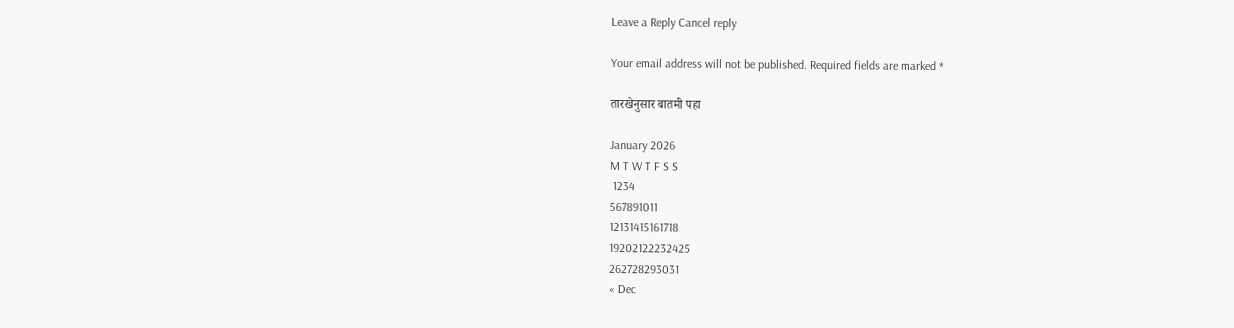Leave a Reply Cancel reply

Your email address will not be published. Required fields are marked *

तारखेनुसार बातमी पहा

January 2026
M T W T F S S
 1234
567891011
12131415161718
19202122232425
262728293031
« Dec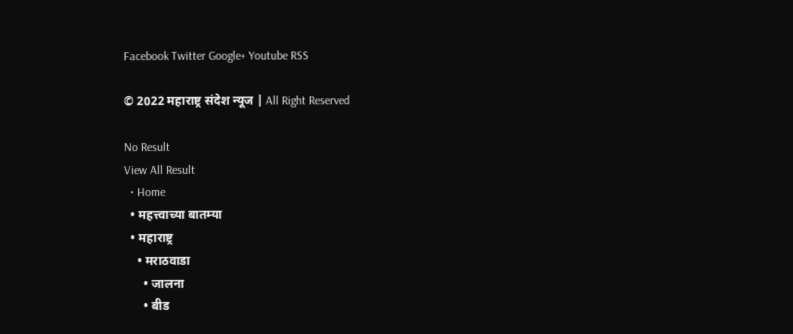Facebook Twitter Google+ Youtube RSS

© 2022 महाराष्ट्र संदेश न्यूज | All Right Reserved

No Result
View All Result
  • Home
  • महत्त्वाच्या बातम्या
  • महाराष्ट्र
    • मराठवाडा
      • जालना
      • बीड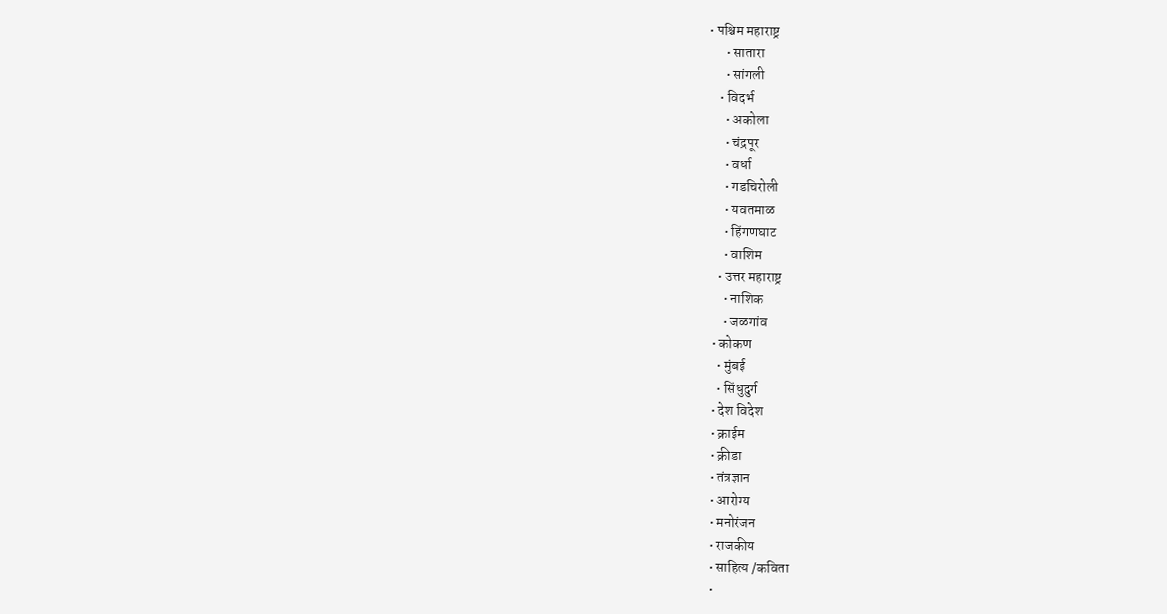• पश्चिम महाराष्ट्र
      • सातारा
      • सांगली
    • विदर्भ
      • अकोला
      • चंद्रपूर
      • वर्धा
      • गडचिरोली
      • यवतमाळ
      • हिंगणघाट
      • वाशिम
    • उत्तर महाराष्ट्र
      • नाशिक
      • जळगांव
  • कोकण
    • मुंबई
    • सिंधुदुर्ग
  • देश विदेश
  • क्राईम
  • क्रीडा
  • तंत्रज्ञान
  • आरोग्य
  • मनोरंजन
  • राजकीय
  • साहित्य /कविता
  •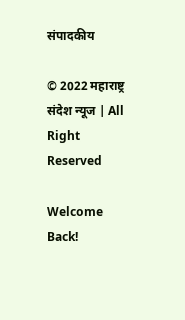संपादकीय

© 2022 महाराष्ट्र संदेश न्यूज | All Right Reserved

Welcome Back!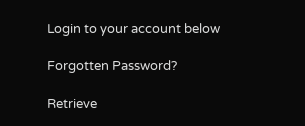Login to your account below

Forgotten Password?

Retrieve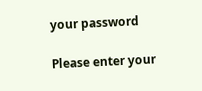your password

Please enter your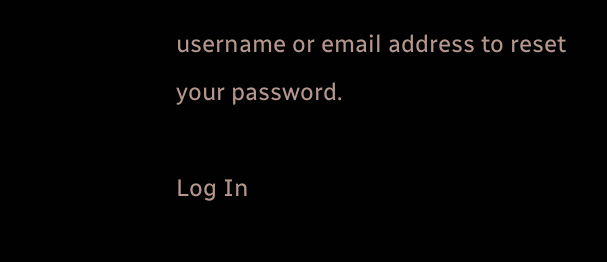username or email address to reset your password.

Log In